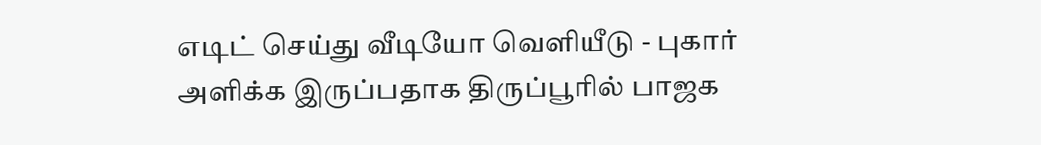எடிட் செய்து வீடியோ வெளியீடு - புகார் அளிக்க இருப்பதாக திருப்பூரில் பாஜக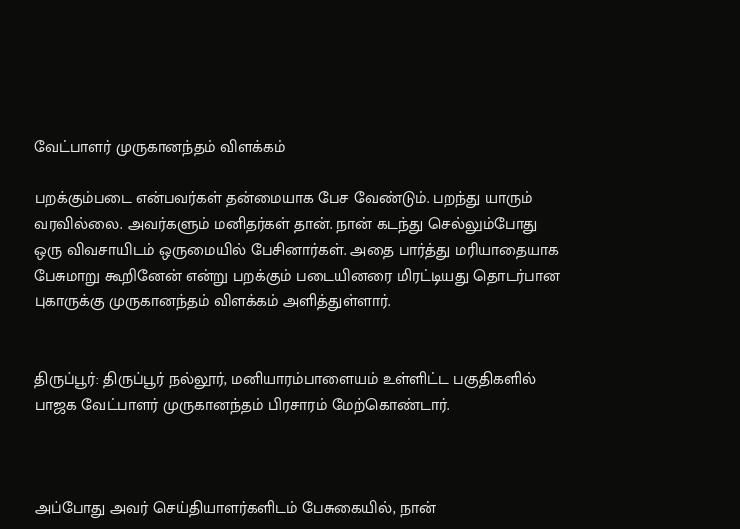வேட்பாளர் முருகானந்தம் விளக்கம்

பறக்கும்படை என்பவர்கள் தன்மையாக பேச வேண்டும். பறந்து யாரும் வரவில்லை. அவர்களும் மனிதர்கள் தான். நான் கடந்து செல்லும்போது ஒரு விவசாயிடம் ஒருமையில் பேசினார்கள். அதை பார்த்து மரியாதையாக பேசுமாறு கூறினேன் என்று பறக்கும் படையினரை மிரட்டியது தொடர்பான புகாருக்கு முருகானந்தம் விளக்கம் அளித்துள்ளார்.


திருப்பூர்: திருப்பூர் நல்லூர், மனியாரம்பாளையம் உள்ளிட்ட பகுதிகளில் பாஜக வேட்பாளர் முருகானந்தம் பிரசாரம் மேற்கொண்டார்.



அப்போது அவர் செய்தியாளர்களிடம் பேசுகையில், நான்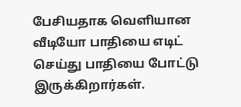பேசியதாக வெளியான வீடியோ பாதியை எடிட் செய்து பாதியை போட்டு இருக்கிறார்கள்.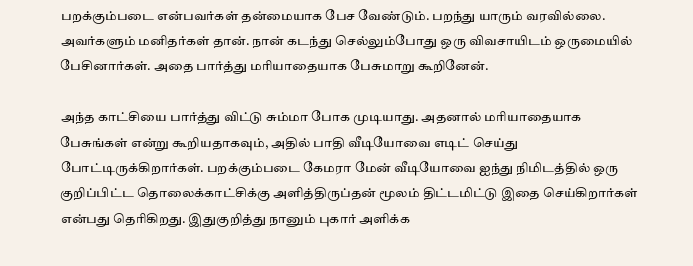பறக்கும்படை என்பவர்கள் தன்மையாக பேச வேண்டும். பறந்து யாரும் வரவில்லை. அவர்களும் மனிதர்கள் தான். நான் கடந்து செல்லும்போது ஒரு விவசாயிடம் ஒருமையில் பேசினார்கள். அதை பார்த்து மரியாதையாக பேசுமாறு கூறினேன்.

அந்த காட்சியை பார்த்து விட்டு சும்மா போக முடியாது. அதனால் மரியாதையாக பேசுங்கள் என்று கூறியதாகவும், அதில் பாதி வீடியோவை எடிட் செய்து போட்டிருக்கிறார்கள். பறக்கும்படை கேமரா மேன் வீடியோவை ஐந்து நிமிடத்தில் ஒரு குறிப்பிட்ட தொலைக்காட்சிக்கு அளித்திருப்தன் மூலம் திட்டமிட்டு இதை செய்கிறார்கள் என்பது தெரிகிறது. இதுகுறித்து நானும் புகார் அளிக்க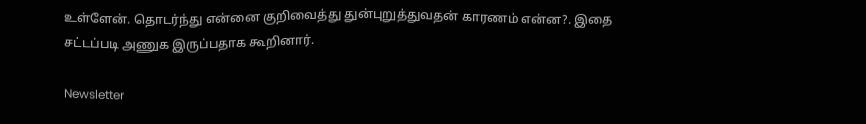உள்ளேன். தொடர்ந்து என்னை குறிவைத்து துன்புறுத்துவதன் காரணம் என்ன?. இதை சட்டப்படி அணுக இருப்பதாக கூறினார்.

Newsletter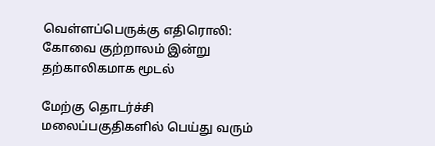வெள்ளப்பெருக்கு எதிரொலி: கோவை குற்றாலம் இன்று தற்காலிகமாக மூடல்

மேற்கு தொடர்ச்சி மலைப்பகுதிகளில் பெய்து வரும்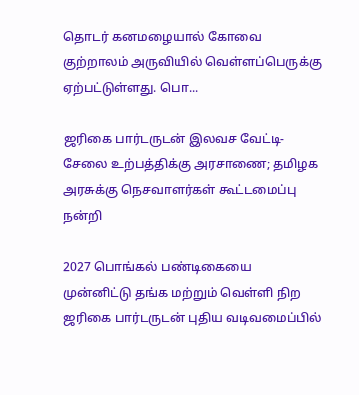தொடர் கனமழையால் கோவை குற்றாலம் அருவியில் வெள்ளப்பெருக்கு ஏற்பட்டுள்ளது. பொ...

ஜரிகை பார்டருடன் இலவச வேட்டி-சேலை உற்பத்திக்கு அரசாணை; தமிழக அரசுக்கு நெசவாளர்கள் கூட்டமைப்பு நன்றி

2027 பொங்கல் பண்டிகையை முன்னிட்டு தங்க மற்றும் வெள்ளி நிற ஜரிகை பார்டருடன் புதிய வடிவமைப்பில்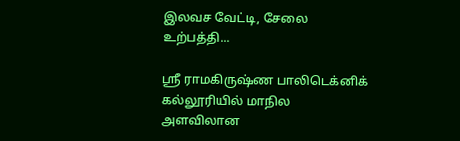இலவச வேட்டி, சேலை உற்பத்தி...

ஸ்ரீ ராமகிருஷ்ண பாலிடெக்னிக் கல்லூரியில் மாநில அளவிலான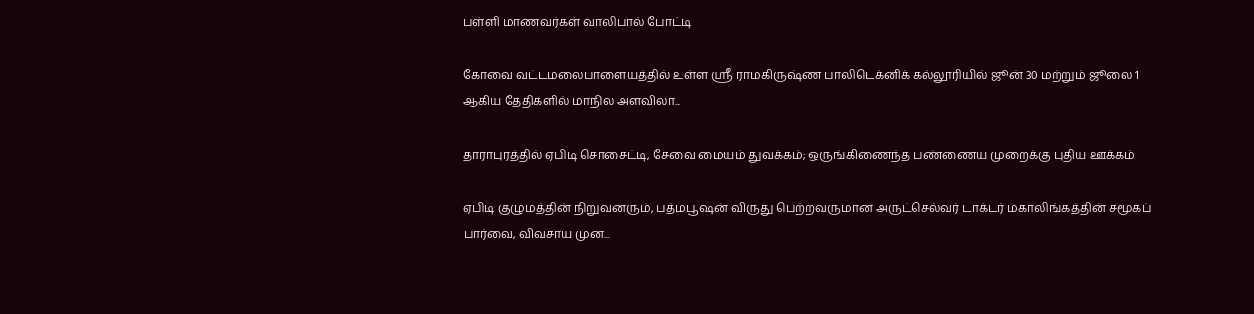பள்ளி மாணவர்கள் வாலிபால் போட்டி

கோவை வட்டமலைபாளையத்தில் உள்ள ஸ்ரீ ராமகிருஷ்ண பாலிடெக்னிக் கல்லூரியில் ஜூன் 30 மற்றும் ஜூலை 1 ஆகிய தேதிகளில் மாநில அளவிலா...

தாராபுரத்தில் ஏபிடி சொசைட்டி, சேவை மையம் துவக்கம்; ஒருங்கிணைந்த பண்ணைய முறைக்கு புதிய ஊக்கம்

ஏபிடி குழுமத்தின் நிறுவனரும், பத்மபூஷன் விருது பெற்றவருமான அருட்செல்வர் டாக்டர் மகாலிங்கத்தின் சமூகப் பார்வை, விவசாய முன...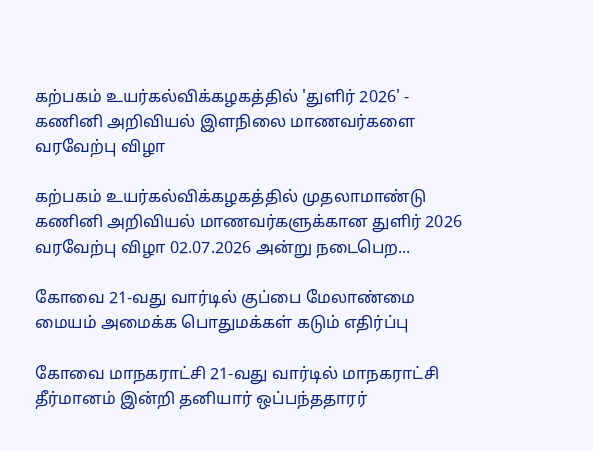கற்பகம் உயர்கல்விக்கழகத்தில் 'துளிர் 2026' - கணினி அறிவியல் இளநிலை மாணவர்களை வரவேற்பு விழா

கற்பகம் உயர்கல்விக்கழகத்தில் முதலாமாண்டு கணினி அறிவியல் மாணவர்களுக்கான துளிர் 2026 வரவேற்பு விழா 02.07.2026 அன்று நடைபெற...

கோவை 21-வது வார்டில் குப்பை மேலாண்மை மையம் அமைக்க பொதுமக்கள் கடும் எதிர்ப்பு

கோவை மாநகராட்சி 21-வது வார்டில் மாநகராட்சி தீர்மானம் இன்றி தனியார் ஒப்பந்ததாரர்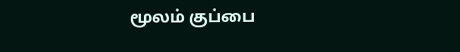மூலம் குப்பை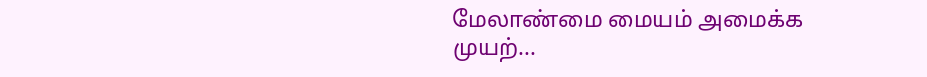மேலாண்மை மையம் அமைக்க முயற்...